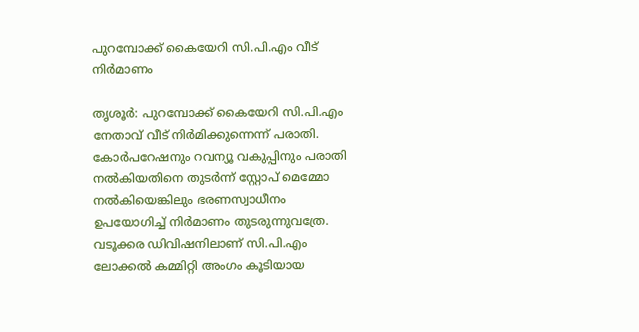പുറമ്പോക്ക് കൈയേറി സി.പി.എം വീട് നിർമാണം

തൃശൂർ: പുറമ്പോക്ക് കൈയേറി സി.പി.എം നേതാവ് വീട് നിർമിക്കുന്നെന്ന് പരാതി. കോർപറേഷനും റവന്യൂ വകുപ്പിനും പരാതി നൽകിയതിനെ തുടർന്ന് സ്റ്റോപ് മെമ്മോ നൽകിയെങ്കിലും ഭരണസ്വാധീനം ഉപയോഗിച്ച് നിർമാണം തുടരുന്നുവത്രേ. വടൂക്കര ഡിവിഷനിലാണ് സി.പി.എം ലോക്കൽ കമ്മിറ്റി അംഗം കൂടിയായ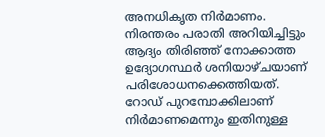അനധികൃത നിർമാണം. നിരന്തരം പരാതി അറിയിച്ചിട്ടും ആദ്യം തിരിഞ്ഞ് നോക്കാത്ത ഉദ്യോഗസ്ഥർ ശനിയാഴ്ചയാണ് പരിശോധനക്കെത്തിയത്. റോഡ് പുറമ്പോക്കിലാണ് നിർമാണമെന്നും ഇതിനുള്ള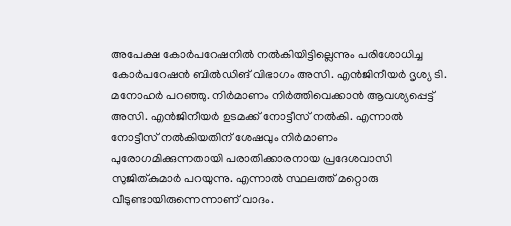അപേക്ഷ കോർപറേഷനിൽ നൽകിയിട്ടില്ലെന്നും പരിശോധിച്ച കോർപറേഷൻ ബിൽഡിങ് വിഭാഗം അസി. എൻജിനീയർ ദൃശ്യ ടി. മനോഹർ പറഞ്ഞു. നിർമാണം നിർത്തിവെക്കാൻ ആവശ്യപ്പെട്ട് അസി. എൻജിനീയർ ഉടമക്ക് നോട്ടീസ് നൽകി. എന്നാൽ നോട്ടീസ് നൽകിയതിന് ശേഷവും നിർമാണം പുരോഗമിക്കുന്നതായി പരാതിക്കാരനായ പ്രദേശവാസി സുജിത്കുമാർ പറയുന്നു. എന്നാൽ സ്ഥലത്ത് മറ്റൊരു വീടുണ്ടായിരുന്നെന്നാണ് വാദം.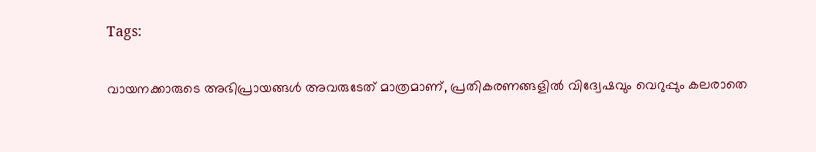Tags:

വായനക്കാരുടെ അഭിപ്രായങ്ങള്‍ അവരുടേത് മാത്രമാണ്, പ്രതികരണങ്ങളിൽ വിദ്വേഷവും വെറുപ്പും കലരാതെ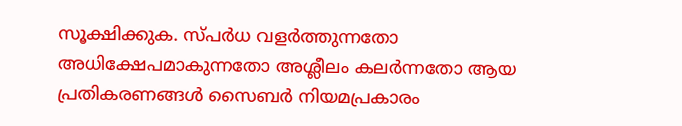സൂക്ഷിക്കുക. സ്പർധ വളർത്തുന്നതോ അധിക്ഷേപമാകുന്നതോ അശ്ലീലം കലർന്നതോ ആയ പ്രതികരണങ്ങൾ സൈബർ നിയമപ്രകാരം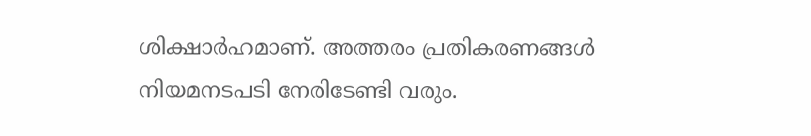ശിക്ഷാർഹമാണ്. അത്തരം പ്രതികരണങ്ങൾ നിയമനടപടി നേരിടേണ്ടി വരും.